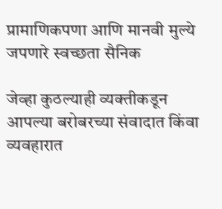प्रामाणिकपणा आणि मानवी मुल्ये जपणारे स्वच्छता सैनिक

जेव्हा कुठल्याही व्यक्तीकडून आपल्या बरोबरच्या संवादात किंवा व्यवहारात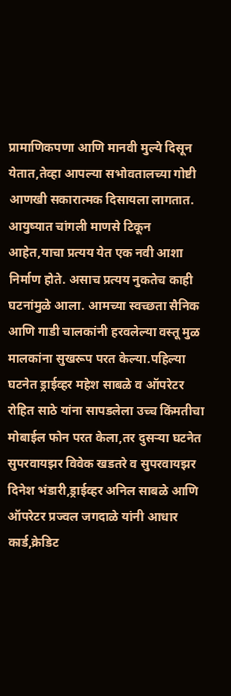प्रामाणिकपणा आणि मानवी मुल्ये दिसून येतात,तेव्हा आपल्या सभोवतालच्या गोष्टी आणखी सकारात्मक दिसायला लागतात. आयुष्यात चांगली माणसे टिकून आहेत,याचा प्रत्यय येत एक नवी आशा निर्माण होते. असाच प्रत्यय नुकतेच काही घटनांमुळे आला. आमच्या स्वच्छता सैनिक आणि गाडी चालकांनी हरवलेल्या वस्तू मुळ मालकांना सुखरूप परत केल्या.पहिल्या घटनेत ड्राईव्हर महेश साबळे व ऑपरेटर रोहित साठे यांना सापडलेला उच्च किंमतीचा मोबाईल फोन परत केला,तर दुसऱ्या घटनेत सुपरवायझर विवेक खडतरे व सुपरवायझर दिनेश भंडारी,ड्राईव्हर अनिल साबळे आणि ऑपरेटर प्रज्वल जगदाळे यांनी आधार कार्ड,क्रेडिट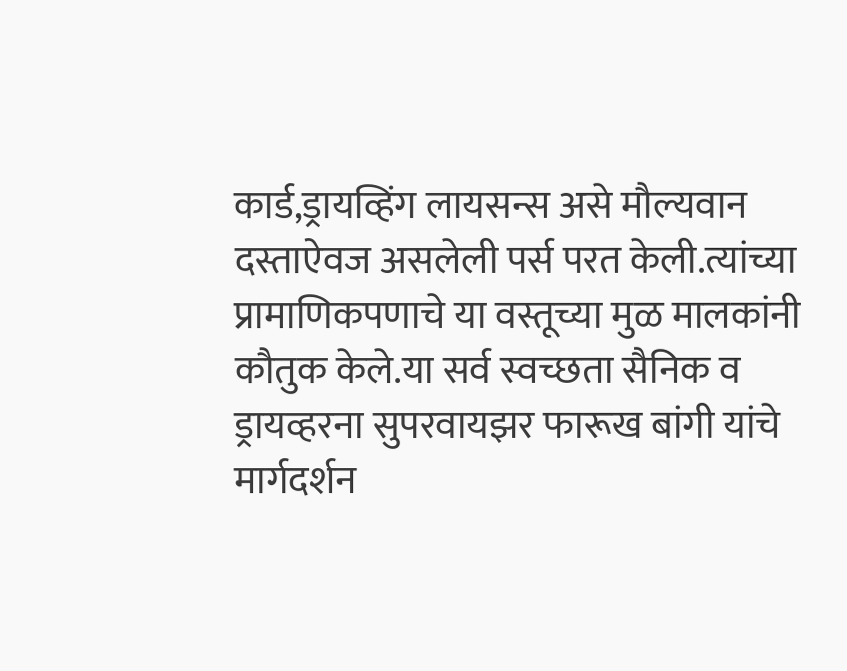कार्ड,ड्रायव्हिंग लायसन्स असे मौल्यवान दस्ताऐवज असलेली पर्स परत केली.त्यांच्या प्रामाणिकपणाचे या वस्तूच्या मुळ मालकांनी कौतुक केले.या सर्व स्वच्छता सैनिक व ड्रायव्हरना सुपरवायझर फारूख बांगी यांचे मार्गदर्शन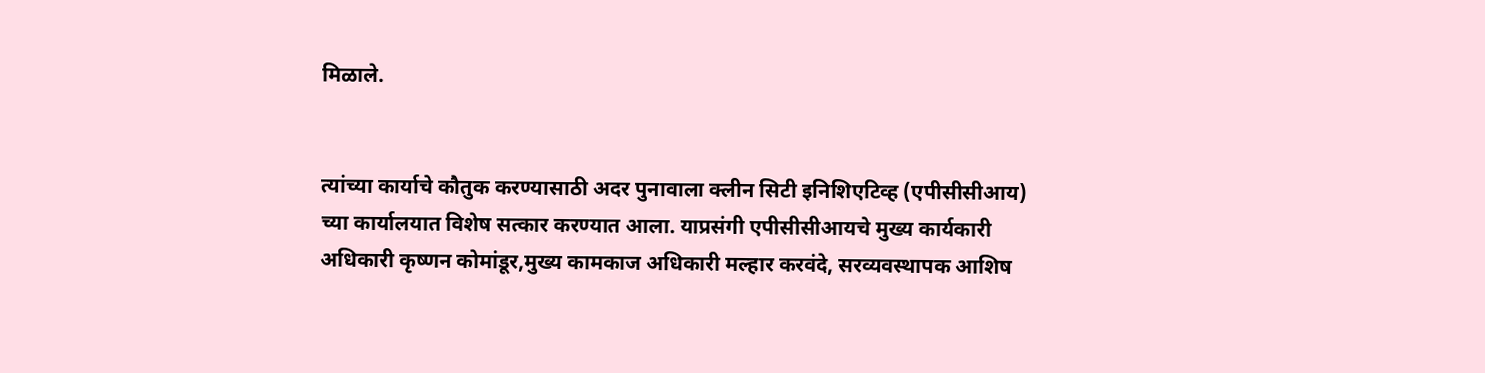मिळाले.


त्यांच्या कार्याचे कौतुक करण्यासाठी अदर पुनावाला क्लीन सिटी इनिशिएटिव्ह (एपीसीसीआय) च्या कार्यालयात विशेष सत्कार करण्यात आला. याप्रसंगी एपीसीसीआयचे मुख्य कार्यकारी अधिकारी कृष्णन कोमांडूर,मुख्य कामकाज अधिकारी मल्हार करवंदे, सरव्यवस्थापक आशिष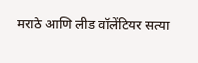मराठे आणि लीड वॉलेंटियर सत्या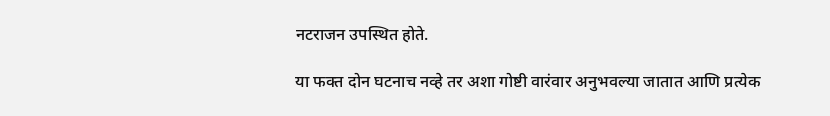नटराजन उपस्थित होते.

या फक्त दोन घटनाच नव्हे तर अशा गोष्टी वारंवार अनुभवल्या जातात आणि प्रत्येक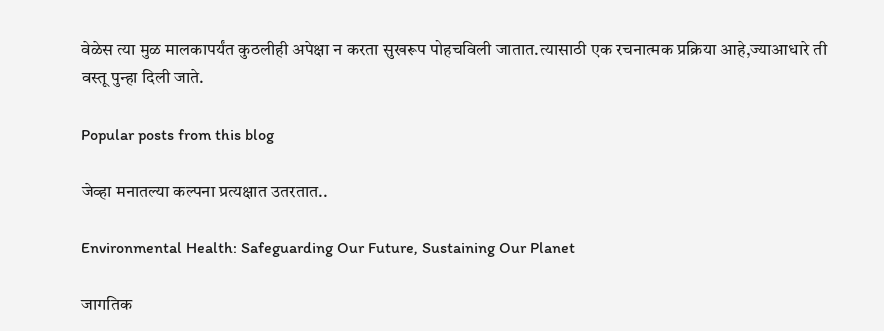वेळेस त्या मुळ मालकापर्यंत कुठलीही अपेक्षा न करता सुखरूप पोहचविली जातात.त्यासाठी एक रचनात्मक प्रक्रिया आहे,ज्याआधारे ती वस्तू पुन्हा दिली जाते.

Popular posts from this blog

जेव्हा मनातल्या कल्पना प्रत्यक्षात उतरतात..

Environmental Health: Safeguarding Our Future, Sustaining Our Planet

जागतिक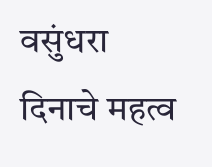वसुंधरा दिनाचे महत्व